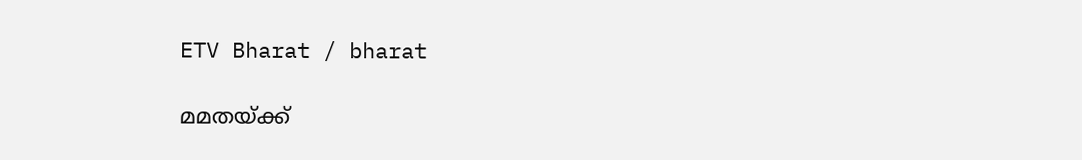ETV Bharat / bharat

മമതയ്ക്ക്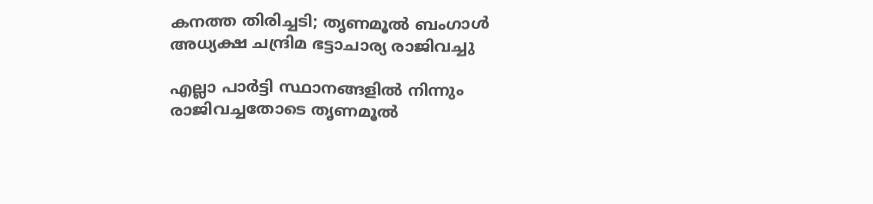കനത്ത തിരിച്ചടി; തൃണമൂല്‍ ബംഗാള്‍ അധ്യക്ഷ ചന്ദ്രിമ ഭട്ടാചാര്യ രാജിവച്ചു

എല്ലാ പാർട്ടി സ്ഥാനങ്ങളിൽ നിന്നും രാജിവച്ചതോടെ തൃണമൂൽ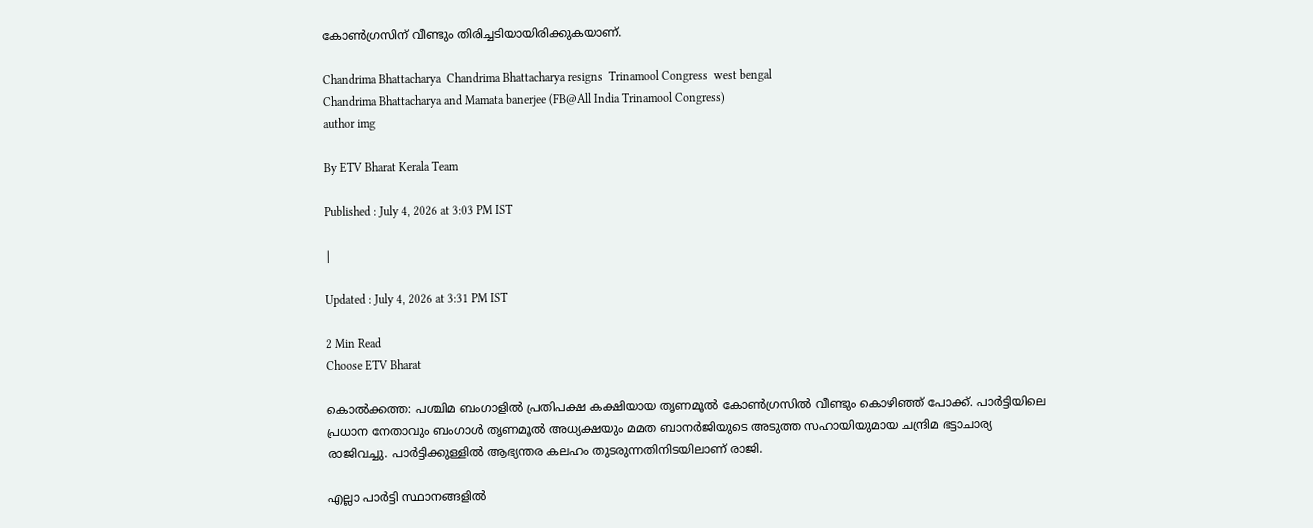കോൺഗ്രസിന് വീണ്ടും തിരിച്ചടിയായിരിക്കുകയാണ്.

Chandrima Bhattacharya  Chandrima Bhattacharya resigns  Trinamool Congress  west bengal
Chandrima Bhattacharya and Mamata banerjee (FB@All India Trinamool Congress)
author img

By ETV Bharat Kerala Team

Published : July 4, 2026 at 3:03 PM IST

|

Updated : July 4, 2026 at 3:31 PM IST

2 Min Read
Choose ETV Bharat

കൊൽക്കത്ത: പശ്ചിമ ബംഗാളിൽ പ്രതിപക്ഷ കക്ഷിയായ തൃണമൂൽ കോൺഗ്രസിൽ വീണ്ടും കൊഴിഞ്ഞ് പോക്ക്. പാർട്ടിയിലെ പ്രധാന നേതാവും ബംഗാള്‍ തൃണമൂല്‍ അധ്യക്ഷയും മമത ബാനർജിയുടെ അടുത്ത സഹായിയുമായ ചന്ദ്രിമ ഭട്ടാചാര്യ രാജിവച്ചു. പാർട്ടിക്കുള്ളിൽ ആഭ്യന്തര കലഹം തുടരുന്നതിനിടയിലാണ് രാജി.

എല്ലാ പാർട്ടി സ്ഥാനങ്ങളിൽ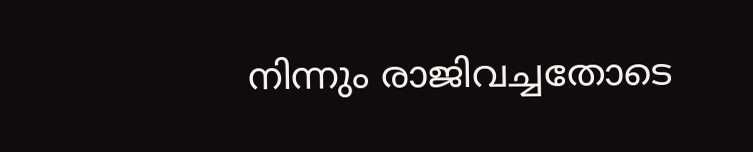നിന്നും രാജിവച്ചതോടെ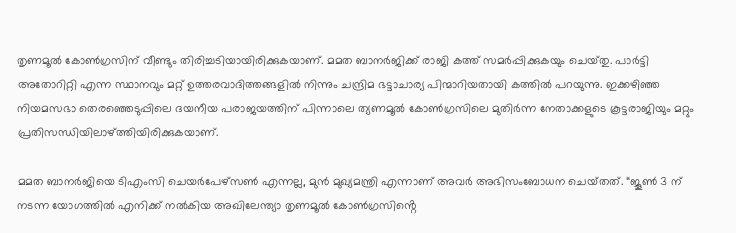തൃണമൂൽ കോൺഗ്രസിന് വീണ്ടും തിരിച്ചടിയായിരിക്കുകയാണ്. മമത ബാനർജിക്ക് രാജി കത്ത് സമർപ്പിക്കുകയും ചെയ്‌തു. പാർട്ടി അതോറിറ്റി എന്ന സ്ഥാനവും മറ്റ് ഉത്തരവാദിത്തങ്ങളിൽ നിന്നും ചന്ദ്രിമ ഭട്ടാചാര്യ പിന്മാറിയതായി കത്തിൽ പറയുന്നു. ഇക്കഴിഞ്ഞ നിയമസഭാ തെരഞ്ഞെടുപ്പിലെ ദയനീയ പരാജയത്തിന് പിന്നാലെ ത്യണമൂൽ കോൺഗ്രസിലെ മുതിർന്ന നേതാക്കളുടെ കൂട്ടരാജിയും മറ്റും പ്രതിസന്ധിയിലാഴ്‌ത്തിയിരിക്കുകയാണ്.

മമത ബാനർജിയെ ടിഎംസി ചെയർപേഴ്‌സൺ എന്നല്ല, മുൻ മുഖ്യമന്ത്രി എന്നാണ് അവർ അഭിസംബോധന ചെയ്‌തത്. “ജൂൺ 3 ന് നടന്ന യോഗത്തിൽ എനിക്ക് നൽകിയ അഖിലേന്ത്യാ തൃണമൂൽ കോൺഗ്രസിൻ്റെ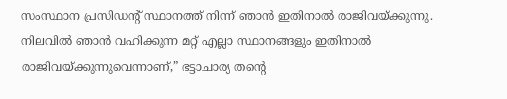സംസ്ഥാന പ്രസിഡൻ്റ് സ്ഥാനത്ത് നിന്ന് ഞാൻ ഇതിനാൽ രാജിവയ്ക്കുന്നു. നിലവിൽ ഞാൻ വഹിക്കുന്ന മറ്റ് എല്ലാ സ്ഥാനങ്ങളും ഇതിനാൽ രാജിവയ്ക്കുന്നുവെന്നാണ്,” ഭട്ടാചാര്യ തൻ്റെ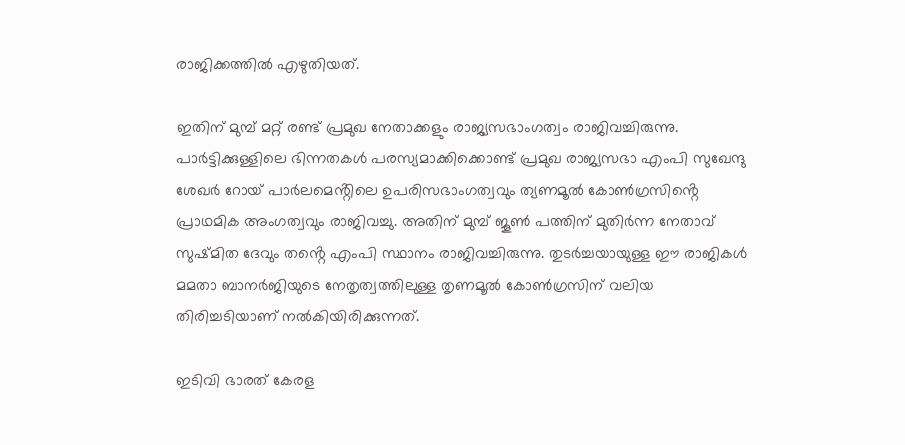രാജിക്കത്തിൽ എഴുതിയത്.

ഇതിന് മുമ്പ് മറ്റ് രണ്ട് പ്രമുഖ നേതാക്കളും രാജ്യസഭാംഗത്വം രാജിവച്ചിരുന്നു. പാർട്ടിക്കുള്ളിലെ ഭിന്നതകൾ പരസ്യമാക്കിക്കൊണ്ട് പ്രമുഖ രാജ്യസഭാ എംപി സുഖേന്ദു ശേഖർ റോയ് പാർലമെൻ്റിലെ ഉപരിസഭാംഗത്വവും ത്യണമൂൽ കോൺഗ്രസിൻ്റെ പ്രാഥമിക അംഗത്വവും രാജിവച്ചു. അതിന് മുമ്പ് ജൂൺ പത്തിന് മുതിർന്ന നേതാവ് സുഷ്മിത ദേവും തൻ്റെ എംപി സ്ഥാനം രാജിവച്ചിരുന്നു. തുടർച്ചയായുള്ള ഈ രാജികൾ മമതാ ബാനർജിയുടെ നേതൃത്വത്തിലുള്ള തൃണമൂൽ കോൺഗ്രസിന് വലിയ തിരിച്ചടിയാണ് നൽകിയിരിക്കുന്നത്.

ഇടിവി ഭാരത് കേരള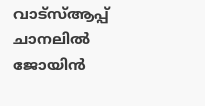വാട്‌സ്‌ആപ്പ് ചാനലില്‍ ജോയിന്‍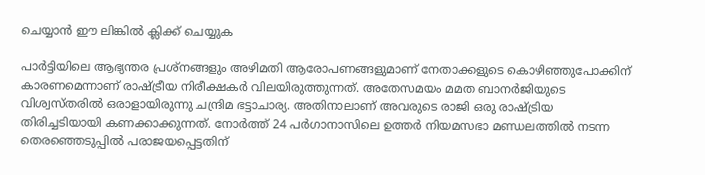ചെയ്യാന്‍ ഈ ലിങ്കില്‍ ക്ലിക്ക് ചെയ്യുക

പാർട്ടിയിലെ ആഭ്യന്തര പ്രശ്നങ്ങളും അഴിമതി ആരോപണങ്ങളുമാണ് നേതാക്കളുടെ കൊഴിഞ്ഞുപോക്കിന് കാരണമെന്നാണ് രാഷ്ട്രീയ നിരീക്ഷകർ വിലയിരുത്തുന്നത്. അതേസമയം മമത ബാനർജിയുടെ വിശ്വസ്‌തരിൽ ഒരാളായിരുന്നു ചന്ദ്രിമ ഭട്ടാചാര്യ. അതിനാലാണ് അവരുടെ രാജി ഒരു രാഷ്‌ട്രിയ തിരിച്ചടിയായി കണക്കാക്കുന്നത്. നോർത്ത് 24 പർഗാനാസിലെ ഉത്തർ നിയമസഭാ മണ്ഡലത്തിൽ നടന്ന തെരഞ്ഞെടുപ്പിൽ പരാജയപ്പെട്ടതിന്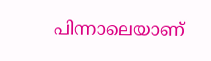പിന്നാലെയാണ്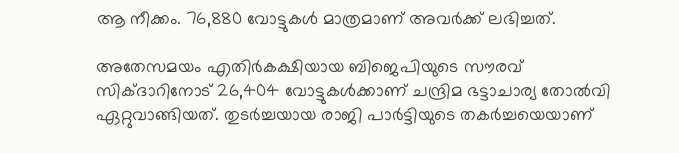ആ നീക്കം. 76,880 വോട്ടുകൾ മാത്രമാണ് അവർക്ക് ലഭിച്ചത്.

അതേസമയം എതിർകക്ഷിയായ ബിജെപിയുടെ സൗരവ് സിക്ദാറിനോട് 26,404 വോട്ടുകൾക്കാണ് ചന്ദ്രിമ ഭട്ടാചാര്യ തോൽവി ഏറ്റുവാങ്ങിയത്. തുടർച്ചയായ രാജി പാർട്ടിയുടെ തകർച്ചയെയാണ്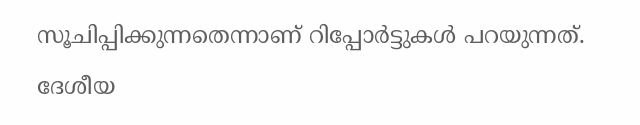സൂചിപ്പിക്കുന്നതെന്നാണ് റിപ്പോർട്ടുകൾ പറയുന്നത്. ദേശീയ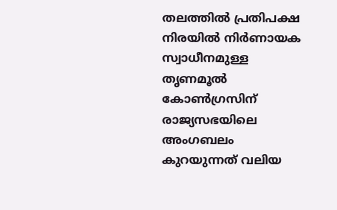തലത്തിൽ പ്രതിപക്ഷ നിരയിൽ നിർണായക സ്വാധീനമുള്ള തൃണമൂൽ കോൺഗ്രസിന് രാജ്യസഭയിലെ അംഗബലം കുറയുന്നത് വലിയ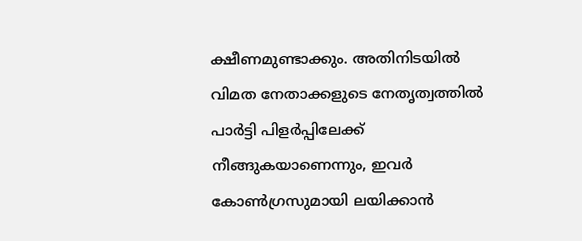ക്ഷീണമുണ്ടാക്കും. അതിനിടയിൽ വിമത നേതാക്കളുടെ നേതൃത്വത്തിൽ പാർട്ടി പിളർപ്പിലേക്ക് നീങ്ങുകയാണെന്നും, ഇവർ കോൺഗ്രസുമായി ലയിക്കാൻ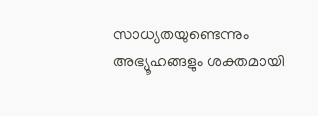സാധ്യതയുണ്ടെന്നും അഭ്യൂഹങ്ങളും ശക്തമായി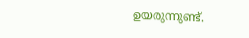ഉയരുന്നുണ്ട്.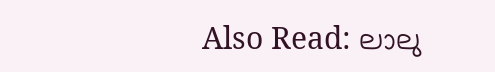Also Read: ലാലു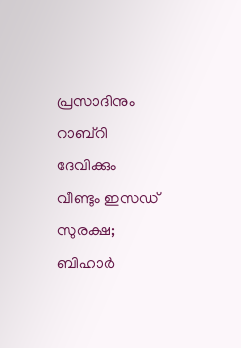പ്രസാദിനും റാബ്‌റി ദേവിക്കും വീണ്ടും ഇസഡ് സുരക്ഷ; ബിഹാർ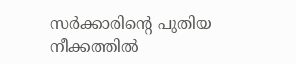സർക്കാരിൻ്റെ പുതിയ നീക്കത്തിൽ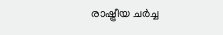രാഷ്ട്രീയ ചർച്ച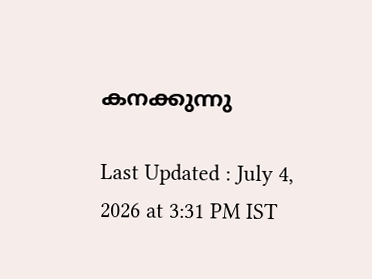കനക്കുന്നു

Last Updated : July 4, 2026 at 3:31 PM IST